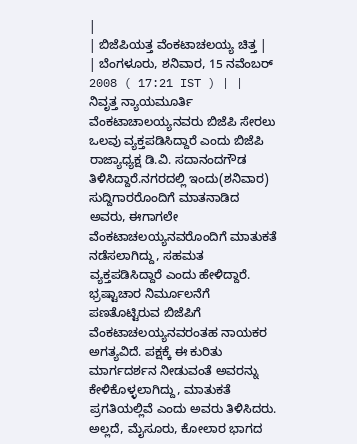|
| ಬಿಜೆಪಿಯತ್ತ ವೆಂಕಟಾಚಲಯ್ಯ ಚಿತ್ತ |
| ಬೆಂಗಳೂರು, ಶನಿವಾರ, 15 ನವೆಂಬರ್ 2008 ( 17:21 IST ) | |
ನಿವೃತ್ತ ನ್ಯಾಯಮೂರ್ತಿ ವೆಂಕಟಾಚಾಲಯ್ಯನವರು ಬಿಜೆಪಿ ಸೇರಲು ಒಲವು ವ್ಯಕ್ತಪಡಿಸಿದ್ದಾರೆ ಎಂದು ಬಿಜೆಪಿ ರಾಜ್ಯಾಧ್ಯಕ್ಷ ಡಿ.ವಿ. ಸದಾನಂದಗೌಡ ತಿಳಿಸಿದ್ದಾರೆ.ನಗರದಲ್ಲಿ ಇಂದು(ಶನಿವಾರ) ಸುದ್ದಿಗಾರರೊಂದಿಗೆ ಮಾತನಾಡಿದ ಅವರು, ಈಗಾಗಲೇ ವೆಂಕಟಾಚಲಯ್ಯನವರೊಂದಿಗೆ ಮಾತುಕತೆ ನಡೆಸಲಾಗಿದ್ದು, ಸಹಮತ ವ್ಯಕ್ತಪಡಿಸಿದ್ದಾರೆ ಎಂದು ಹೇಳಿದ್ದಾರೆ.
ಭ್ರಷ್ಟಾಚಾರ ನಿರ್ಮೂಲನೆಗೆ ಪಣತೊಟ್ಟಿರುವ ಬಿಜೆಪಿಗೆ ವೆಂಕಟಾಚಲಯ್ಯನವರಂತಹ ನಾಯಕರ ಅಗತ್ಯವಿದೆ. ಪಕ್ಷಕ್ಕೆ ಈ ಕುರಿತು ಮಾರ್ಗದರ್ಶನ ನೀಡುವಂತೆ ಅವರನ್ನು ಕೇಳಿಕೊಳ್ಳಲಾಗಿದ್ದು, ಮಾತುಕತೆ ಪ್ರಗತಿಯಲ್ಲಿವೆ ಎಂದು ಅವರು ತಿಳಿಸಿದರು.
ಅಲ್ಲದೆ, ಮೈಸೂರು, ಕೋಲಾರ ಭಾಗದ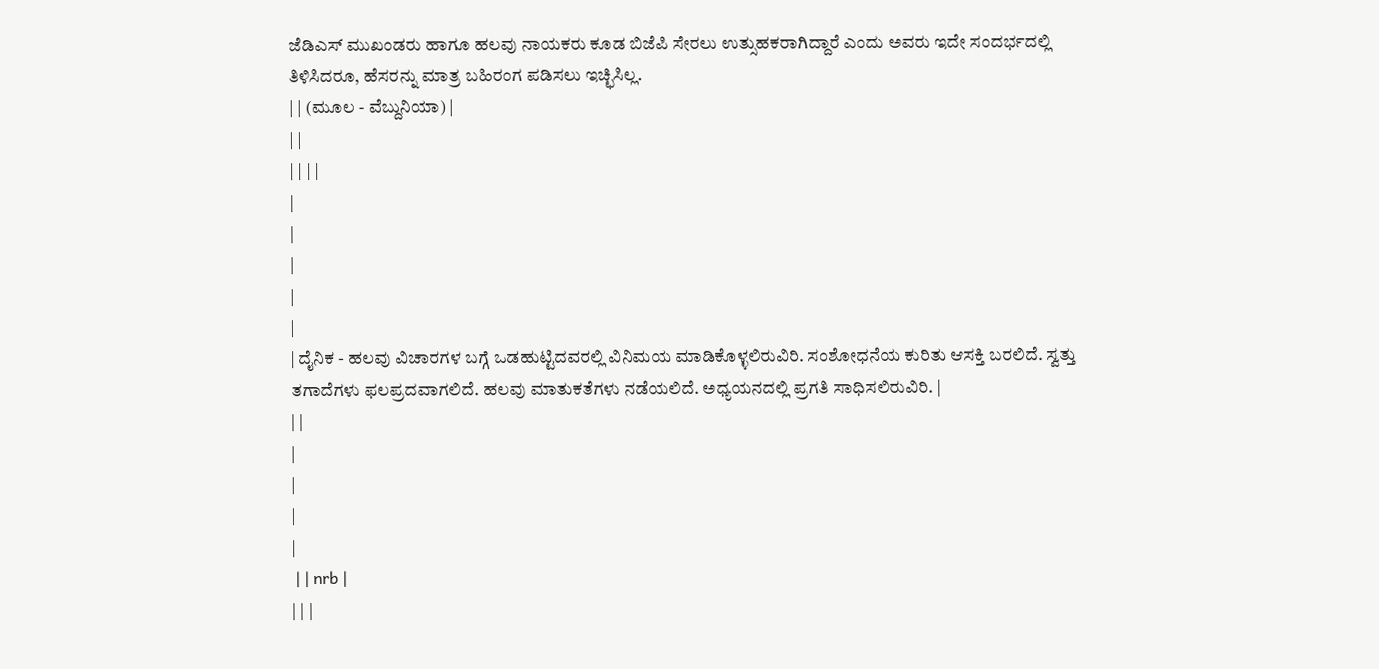ಜೆಡಿಎಸ್ ಮುಖಂಡರು ಹಾಗೂ ಹಲವು ನಾಯಕರು ಕೂಡ ಬಿಜೆಪಿ ಸೇರಲು ಉತ್ಸುಹಕರಾಗಿದ್ದಾರೆ ಎಂದು ಅವರು ಇದೇ ಸಂದರ್ಭದಲ್ಲಿ ತಿಳಿಸಿದರೂ, ಹೆಸರನ್ನು ಮಾತ್ರ ಬಹಿರಂಗ ಪಡಿಸಲು ಇಚ್ಛಿಸಿಲ್ಲ.
| | (ಮೂಲ - ವೆಬ್ದುನಿಯಾ) |
| |
| | | |
|
|
|
|
|
| ದೈನಿಕ - ಹಲವು ವಿಚಾರಗಳ ಬಗ್ಗೆ ಒಡಹುಟ್ಟಿದವರಲ್ಲಿ ವಿನಿಮಯ ಮಾಡಿಕೊಳ್ಳಲಿರುವಿರಿ. ಸಂಶೋಧನೆಯ ಕುರಿತು ಆಸಕ್ತಿ ಬರಲಿದೆ. ಸ್ವತ್ತು ತಗಾದೆಗಳು ಫಲಪ್ರದವಾಗಲಿದೆ. ಹಲವು ಮಾತುಕತೆಗಳು ನಡೆಯಲಿದೆ. ಅಧ್ಯಯನದಲ್ಲಿ ಪ್ರಗತಿ ಸಾಧಿಸಲಿರುವಿರಿ. |
| |
|
|
|
|
 | | nrb |
| | |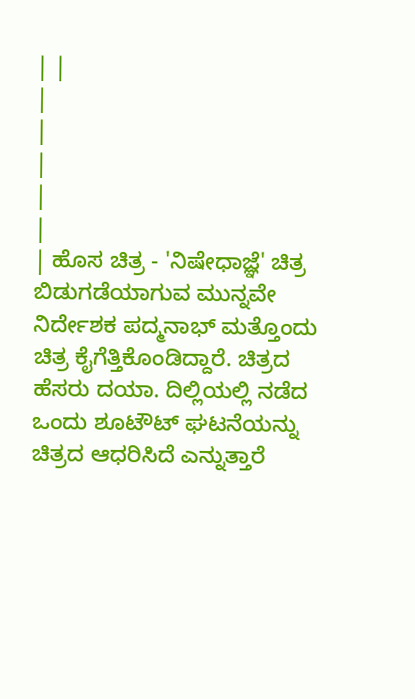| |
|
|
|
|
|
| ಹೊಸ ಚಿತ್ರ - 'ನಿಷೇಧಾಜ್ಞೆ' ಚಿತ್ರ ಬಿಡುಗಡೆಯಾಗುವ ಮುನ್ನವೇ ನಿರ್ದೇಶಕ ಪದ್ಮನಾಭ್ ಮತ್ತೊಂದು ಚಿತ್ರ ಕೈಗೆತ್ತಿಕೊಂಡಿದ್ದಾರೆ. ಚಿತ್ರದ ಹೆಸರು ದಯಾ. ದಿಲ್ಲಿಯಲ್ಲಿ ನಡೆದ ಒಂದು ಶೂಟೌಟ್ ಘಟನೆಯನ್ನು ಚಿತ್ರದ ಆಧರಿಸಿದೆ ಎನ್ನುತ್ತಾರೆ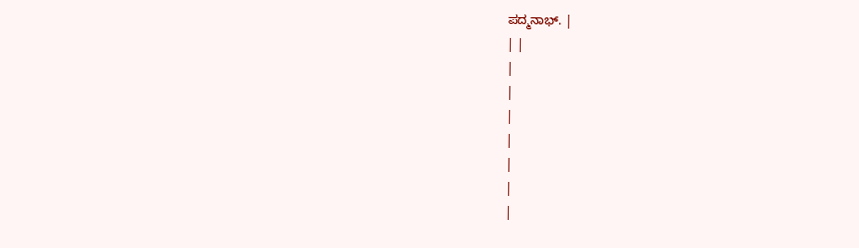ಪದ್ಮನಾಭ್. |
| |
|
|
|
|
|
|
|